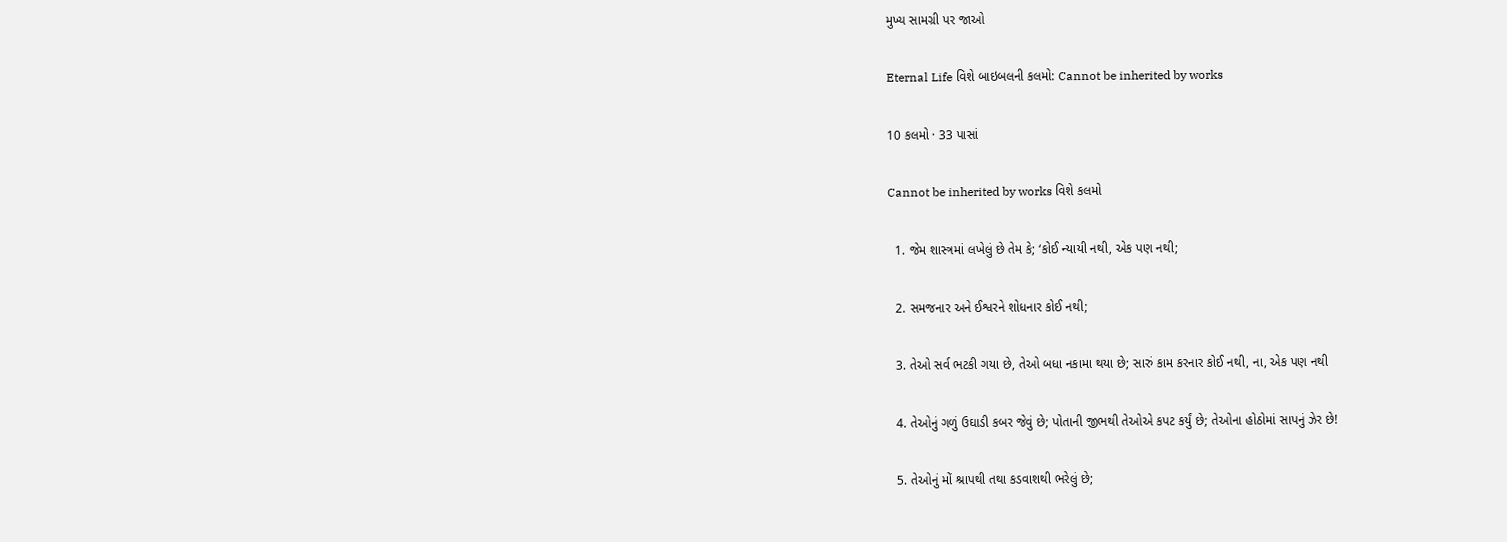મુખ્ય સામગ્રી પર જાઓ

Eternal Life વિશે બાઇબલની કલમો: Cannot be inherited by works

10 કલમો · 33 પાસાં

Cannot be inherited by works વિશે કલમો

  1. જેમ શાસ્ત્રમાં લખેલું છે તેમ કે; ‘કોઈ ન્યાયી નથી, એક પણ નથી;

  2. સમજનાર અને ઈશ્વરને શોધનાર કોઈ નથી;

  3. તેઓ સર્વ ભટકી ગયા છે, તેઓ બધા નકામા થયા છે; સારું કામ કરનાર કોઈ નથી, ના, એક પણ નથી

  4. તેઓનું ગળું ઉઘાડી કબર જેવું છે; પોતાની જીભથી તેઓએ કપટ કર્યું છે; તેઓના હોઠોમાં સાપનું ઝેર છે!

  5. તેઓનું મોં શ્રાપથી તથા કડવાશથી ભરેલું છે;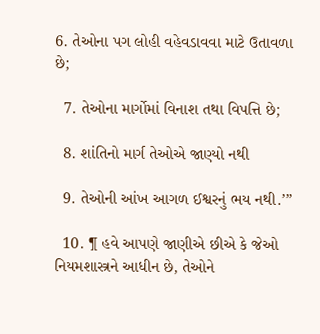6. તેઓના પગ લોહી વહેવડાવવા માટે ઉતાવળા છે;

  7. તેઓના માર્ગોમાં વિનાશ તથા વિપત્તિ છે;

  8. શાંતિનો માર્ગ તેઓએ જાણ્યો નથી

  9. તેઓની આંખ આગળ ઈશ્વરનું ભય નથી.’”

  10. ¶ હવે આપણે જાણીએ છીએ કે જેઓ નિયમશાસ્ત્રને આધીન છે, તેઓને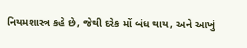નિયમશાસ્ત્ર કહે છે, જેથી દરેક મોં બંધ થાય, અને આખું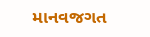માનવજગત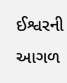ઈશ્વરની આગળ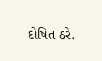દોષિત ઠરે.